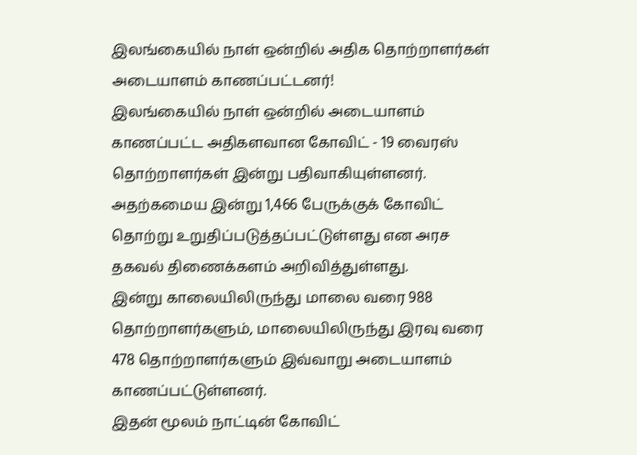இலங்கையில் நாள் ஒன்றில் அதிக தொற்றாளர்கள் அடையாளம் காணப்பட்டனர்!
இலங்கையில் நாள் ஒன்றில் அடையாளம் காணப்பட்ட அதிகளவான கோவிட் - 19 வைரஸ் தொற்றாளர்கள் இன்று பதிவாகியுள்ளனர்.
அதற்கமைய இன்று 1,466 பேருக்குக் கோவிட் தொற்று உறுதிப்படுத்தப்பட்டுள்ளது என அரச தகவல் திணைக்களம் அறிவித்துள்ளது.
இன்று காலையிலிருந்து மாலை வரை 988 தொற்றாளர்களும், மாலையிலிருந்து இரவு வரை 478 தொற்றாளர்களும் இவ்வாறு அடையாளம் காணப்பட்டுள்ளனர்.
இதன் மூலம் நாட்டின் கோவிட்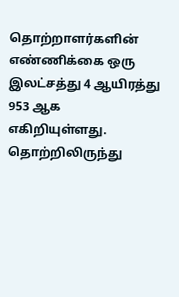தொற்றாளர்களின் எண்ணிக்கை ஒரு இலட்சத்து 4 ஆயிரத்து 953 ஆக எகிறியுள்ளது. தொற்றிலிருந்து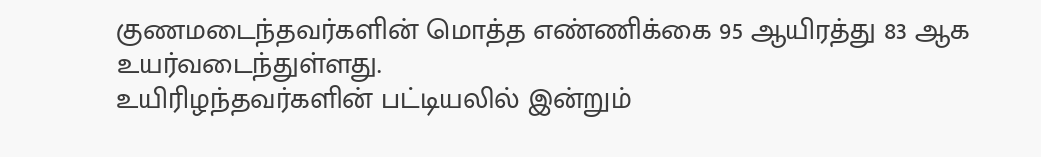குணமடைந்தவர்களின் மொத்த எண்ணிக்கை 95 ஆயிரத்து 83 ஆக உயர்வடைந்துள்ளது.
உயிரிழந்தவர்களின் பட்டியலில் இன்றும்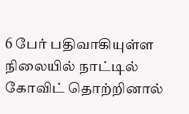6 பேர் பதிவாகியுள்ள நிலையில் நாட்டில் கோவிட் தொற்றினால்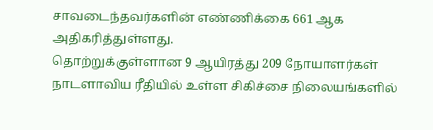சாவடைந்தவர்களின் எண்ணிக்கை 661 ஆக அதிகரித்துள்ளது.
தொற்றுக்குள்ளான 9 ஆயிரத்து 209 நோயாளர்கள் நாடளாவிய ரீதியில் உள்ள சிகிச்சை நிலையங்களில்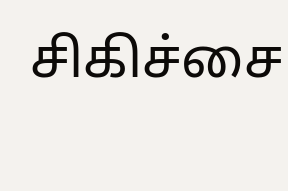சிகிச்சை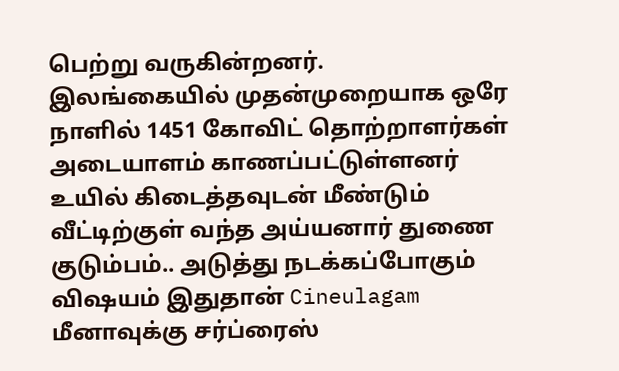பெற்று வருகின்றனர்.
இலங்கையில் முதன்முறையாக ஒரே நாளில் 1451 கோவிட் தொற்றாளர்கள் அடையாளம் காணப்பட்டுள்ளனர்
உயில் கிடைத்தவுடன் மீண்டும் வீட்டிற்குள் வந்த அய்யனார் துணை குடும்பம்.. அடுத்து நடக்கப்போகும் விஷயம் இதுதான் Cineulagam
மீனாவுக்கு சர்ப்ரைஸ்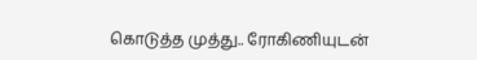கொடுத்த முத்து.. ரோகிணியுடன்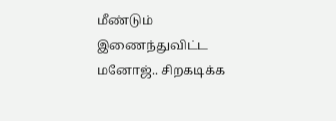மீண்டும் இணைந்துவிட்ட மனோஜ்.. சிறகடிக்க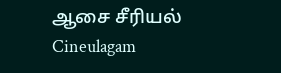ஆசை சீரியல் Cineulagam